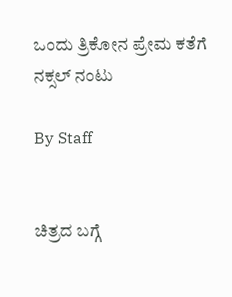ಒಂದು ತ್ರಿಕೋನ ಪ್ರೇಮ ಕತೆಗೆ ನಕ್ಸಲ್‌ ನಂಟು

By Staff


ಚಿತ್ರದ ಬಗ್ಗೆ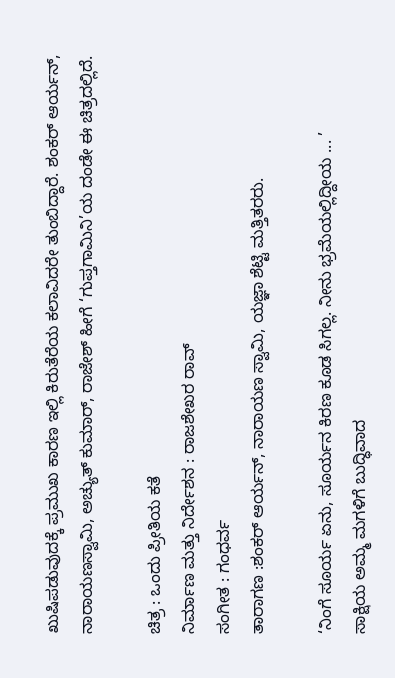ಖುಷಿಪಡುವುದಕ್ಕೆ ಪ್ರಮುಖ ಕಾರಣ ಇಲ್ಲಿ ಕಿರುತೆರೆಯ ಕಲಾವಿದರೇ ತುಂಬಿದ್ದಾರೆ. ಶಂಕರ್‌ ಆರ್ಯನ್‌, ನಾರಾಯಣಸ್ವಾಮಿ, ಅಚ್ಯುತ್‌ ಕುಮಾರ್‌, ರಾಜೇಶ್‌ ಹೀಗೆ ‘ಗುಪ್ತಗಾಮಿನಿ’ಯ ದಂಡೇ ಈ ಚಿತ್ರದಲ್ಲಿದೆ.

ಚಿತ್ರ : ಒಂದು ಪ್ರೀತಿಯ ಕತೆ
ನಿರ್ಮಾಣ ಮತ್ತು ನಿರ್ದೇಶನ : ರಾಜಶೇಖರ ರಾವ್‌
ಸಂಗೀತ : ಗಂಧರ್ವ
ತಾರಾಗಣ :ಶಂಕರ್‌ ಆರ್ಯನ್‌, ನಾರಾಯಣ ಸ್ವಾಮಿ, ಯಜ್ಞಾ ಶೆಟ್ಟಿ ಮತ್ತಿತರರು.

‘ನಿಂಗೆ ಸೂರ್ಯ ಏನು, ಸೂರ್ಯನ ಕಿರಣ ಕೂಡ ಸಿಗಲ್ಲ. ನೀನು ಭ್ರಮೆಯಲ್ಲಿದ್ದೀಯ ... ’
ಸಾಕ್ಷಿಯ ಅಮ್ಮ ಮಗಳಿಗೆ ಬುದ್ಧಿವಾದ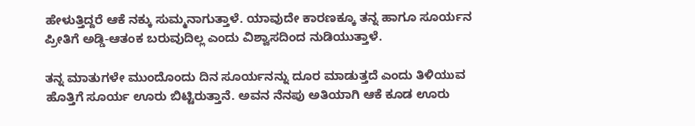ಹೇಳುತ್ತಿದ್ದರೆ ಆಕೆ ನಕ್ಕು ಸುಮ್ಮನಾಗುತ್ತಾಳೆ. ಯಾವುದೇ ಕಾರಣಕ್ಕೂ ತನ್ನ ಹಾಗೂ ಸೂರ್ಯನ ಪ್ರೀತಿಗೆ ಅಡ್ಡಿ-ಆತಂಕ ಬರುವುದಿಲ್ಲ ಎಂದು ವಿಶ್ವಾಸದಿಂದ ನುಡಿಯುತ್ತಾಳೆ.

ತನ್ನ ಮಾತುಗಳೇ ಮುಂದೊಂದು ದಿನ ಸೂರ್ಯನನ್ನು ದೂರ ಮಾಡುತ್ತದೆ ಎಂದು ತಿಳಿಯುವ ಹೊತ್ತಿಗೆ ಸೂರ್ಯ ಊರು ಬಿಟ್ಟಿರುತ್ತಾನೆ. ಅವನ ನೆನಪು ಅತಿಯಾಗಿ ಆಕೆ ಕೂಡ ಊರು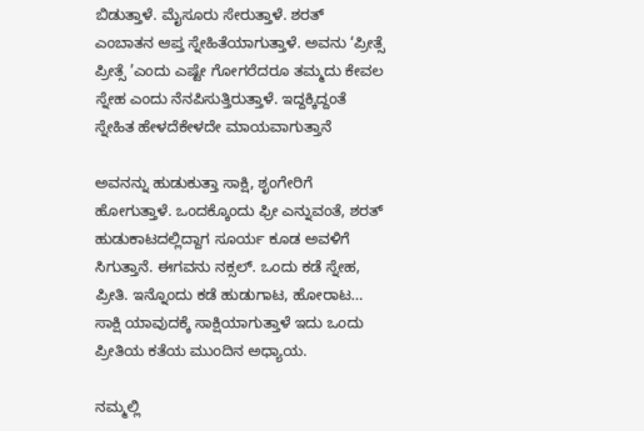ಬಿಡುತ್ತಾಳೆ. ಮೈಸೂರು ಸೇರುತ್ತಾಳೆ. ಶರತ್‌ ಎಂಬಾತನ ಆಪ್ತ ಸ್ನೇಹಿತೆಯಾಗುತ್ತಾಳೆ. ಅವನು ‘ಪ್ರೀತ್ಸೆ ಪ್ರೀತ್ಸೆ ’ಎಂದು ಎಷ್ಟೇ ಗೋಗರೆದರೂ ತಮ್ಮದು ಕೇವಲ ಸ್ನೇಹ ಎಂದು ನೆನಪಿಸುತ್ತಿರುತ್ತಾಳೆ. ಇದ್ದಕ್ಕಿದ್ದಂತೆ ಸ್ನೇಹಿತ ಹೇಳದೆಕೇಳದೇ ಮಾಯವಾಗುತ್ತಾನೆ

ಅವನನ್ನು ಹುಡುಕುತ್ತಾ ಸಾಕ್ಷಿ, ಶೃಂಗೇರಿಗೆ ಹೋಗುತ್ತಾಳೆ. ಒಂದಕ್ಕೊಂದು ಫ್ರೀ ಎನ್ನುವಂತೆ, ಶರತ್‌ ಹುಡುಕಾಟದಲ್ಲಿದ್ದಾಗ ಸೂರ್ಯ ಕೂಡ ಅವಳಿಗೆ ಸಿಗುತ್ತಾನೆ. ಈಗವನು ನಕ್ಸಲ್‌. ಒಂದು ಕಡೆ ಸ್ನೇಹ, ಪ್ರೀತಿ. ಇನ್ನೊಂದು ಕಡೆ ಹುಡುಗಾಟ, ಹೋರಾಟ... ಸಾಕ್ಷಿ ಯಾವುದಕ್ಕೆ ಸಾಕ್ಷಿಯಾಗುತ್ತಾಳೆ ಇದು ಒಂದು ಪ್ರೀತಿಯ ಕತೆಯ ಮುಂದಿನ ಅಧ್ಯಾಯ.

ನಮ್ಮಲ್ಲಿ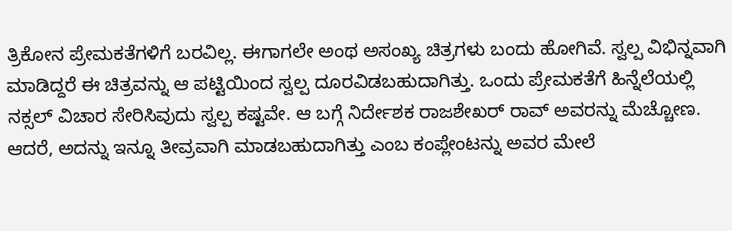ತ್ರಿಕೋನ ಪ್ರೇಮಕತೆಗಳಿಗೆ ಬರವಿಲ್ಲ. ಈಗಾಗಲೇ ಅಂಥ ಅಸಂಖ್ಯ ಚಿತ್ರಗಳು ಬಂದು ಹೋಗಿವೆ. ಸ್ವಲ್ಪ ವಿಭಿನ್ನವಾಗಿ ಮಾಡಿದ್ದರೆ ಈ ಚಿತ್ರವನ್ನು ಆ ಪಟ್ಟಿಯಿಂದ ಸ್ವಲ್ಪ ದೂರವಿಡಬಹುದಾಗಿತ್ತು. ಒಂದು ಪ್ರೇಮಕತೆಗೆ ಹಿನ್ನೆಲೆಯಲ್ಲಿ ನಕ್ಸಲ್‌ ವಿಚಾರ ಸೇರಿಸಿವುದು ಸ್ವಲ್ಪ ಕಷ್ಟವೇ. ಆ ಬಗ್ಗೆ ನಿರ್ದೇಶಕ ರಾಜಶೇಖರ್‌ ರಾವ್‌ ಅವರನ್ನು ಮೆಚ್ಚೋಣ. ಆದರೆ, ಅದನ್ನು ಇನ್ನೂ ತೀವ್ರವಾಗಿ ಮಾಡಬಹುದಾಗಿತ್ತು ಎಂಬ ಕಂಪ್ಲೇಂಟನ್ನು ಅವರ ಮೇಲೆ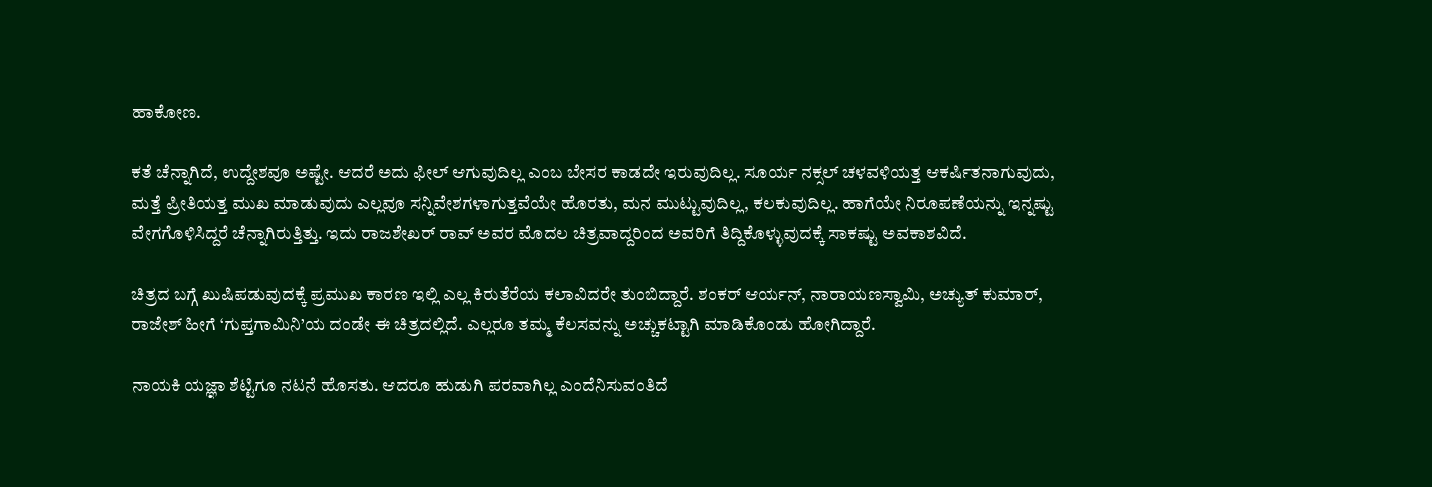ಹಾಕೋಣ.

ಕತೆ ಚೆನ್ನಾಗಿದೆ, ಉದ್ದೇಶವೂ ಅಷ್ಟೇ. ಆದರೆ ಅದು ಫೀಲ್‌ ಆಗುವುದಿಲ್ಲ ಎಂಬ ಬೇಸರ ಕಾಡದೇ ಇರುವುದಿಲ್ಲ. ಸೂರ್ಯ ನಕ್ಸಲ್‌ ಚಳವಳಿಯತ್ತ ಆಕರ್ಷಿತನಾಗುವುದು, ಮತ್ತೆ ಪ್ರೀತಿಯತ್ತ ಮುಖ ಮಾಡುವುದು ಎಲ್ಲವೂ ಸನ್ನಿವೇಶಗಳಾಗುತ್ತವೆಯೇ ಹೊರತು, ಮನ ಮುಟ್ಟುವುದಿಲ್ಲ, ಕಲಕುವುದಿಲ್ಲ. ಹಾಗೆಯೇ ನಿರೂಪಣೆಯನ್ನು ಇನ್ನಷ್ಟು ವೇಗಗೊಳಿಸಿದ್ದರೆ ಚೆನ್ನಾಗಿರುತ್ತಿತ್ತು. ಇದು ರಾಜಶೇಖರ್‌ ರಾವ್‌ ಅವರ ಮೊದಲ ಚಿತ್ರವಾದ್ದರಿಂದ ಅವರಿಗೆ ತಿದ್ದಿಕೊಳ್ಳುವುದಕ್ಕೆ ಸಾಕಷ್ಟು ಅವಕಾಶವಿದೆ.

ಚಿತ್ರದ ಬಗ್ಗೆ ಖುಷಿಪಡುವುದಕ್ಕೆ ಪ್ರಮುಖ ಕಾರಣ ಇಲ್ಲಿ ಎಲ್ಲ ಕಿರುತೆರೆಯ ಕಲಾವಿದರೇ ತುಂಬಿದ್ದಾರೆ. ಶಂಕರ್‌ ಆರ್ಯನ್‌, ನಾರಾಯಣಸ್ವಾಮಿ, ಅಚ್ಯುತ್‌ ಕುಮಾರ್‌, ರಾಜೇಶ್‌ ಹೀಗೆ ‘ಗುಪ್ತಗಾಮಿನಿ’ಯ ದಂಡೇ ಈ ಚಿತ್ರದಲ್ಲಿದೆ. ಎಲ್ಲರೂ ತಮ್ಮ ಕೆಲಸವನ್ನು ಅಚ್ಚುಕಟ್ಟಾಗಿ ಮಾಡಿಕೊಂಡು ಹೋಗಿದ್ದಾರೆ.

ನಾಯಕಿ ಯಜ್ಞಾ ಶೆಟ್ಟಿಗೂ ನಟನೆ ಹೊಸತು. ಆದರೂ ಹುಡುಗಿ ಪರವಾಗಿಲ್ಲ ಎಂದೆನಿಸುವಂತಿದೆ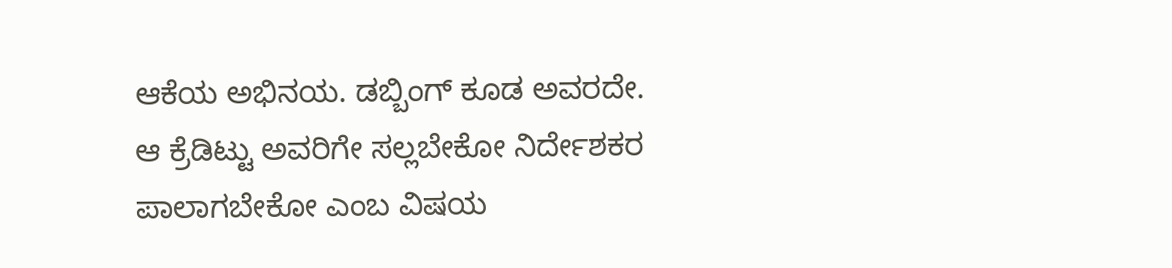ಆಕೆಯ ಅಭಿನಯ. ಡಬ್ಬಿಂಗ್‌ ಕೂಡ ಅವರದೇ. ಆ ಕ್ರೆಡಿಟ್ಟು ಅವರಿಗೇ ಸಲ್ಲಬೇಕೋ ನಿರ್ದೇಶಕರ ಪಾಲಾಗಬೇಕೋ ಎಂಬ ವಿಷಯ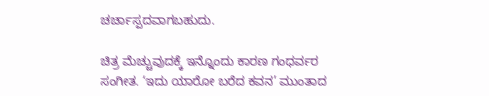ಚರ್ಚಾಸ್ಪದವಾಗಬಹುದು.

ಚಿತ್ರ ಮೆಚ್ಚುವುದಕ್ಕೆ ಇನ್ನೊಂದು ಕಾರಣ ಗಂಧರ್ವರ ಸಂಗೀತ. ‘ಇದು ಯಾರೋ ಬರೆದ ಕವನ’ ಮುಂತಾದ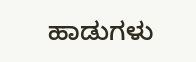ಹಾಡುಗಳು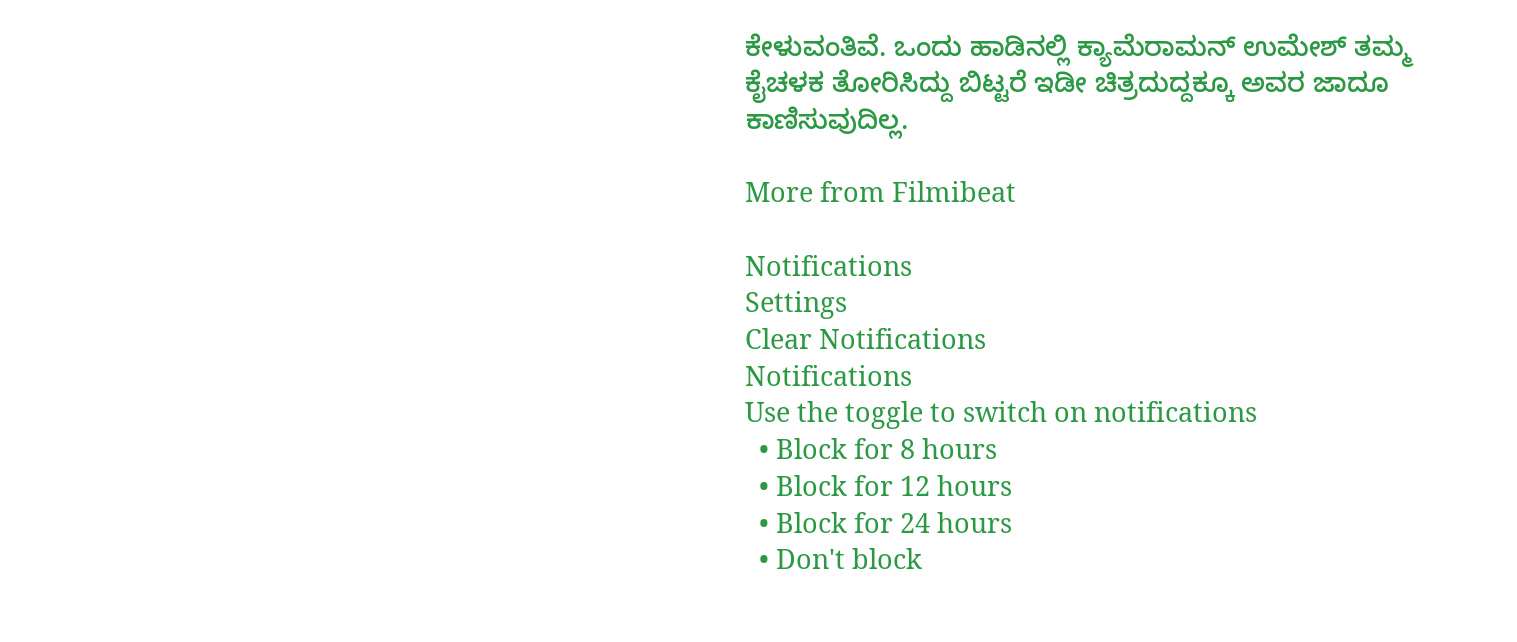ಕೇಳುವಂತಿವೆ. ಒಂದು ಹಾಡಿನಲ್ಲಿ ಕ್ಯಾಮೆರಾಮನ್‌ ಉಮೇಶ್‌ ತಮ್ಮ ಕೈಚಳಕ ತೋರಿಸಿದ್ದು ಬಿಟ್ಟರೆ ಇಡೀ ಚಿತ್ರದುದ್ದಕ್ಕೂ ಅವರ ಜಾದೂ ಕಾಣಿಸುವುದಿಲ್ಲ.

More from Filmibeat

Notifications
Settings
Clear Notifications
Notifications
Use the toggle to switch on notifications
  • Block for 8 hours
  • Block for 12 hours
  • Block for 24 hours
  • Don't block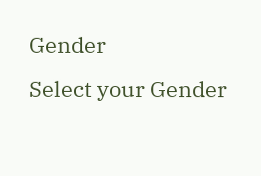Gender
Select your Gender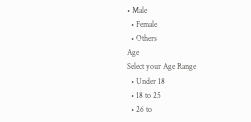• Male
  • Female
  • Others
Age
Select your Age Range
  • Under 18
  • 18 to 25
  • 26 to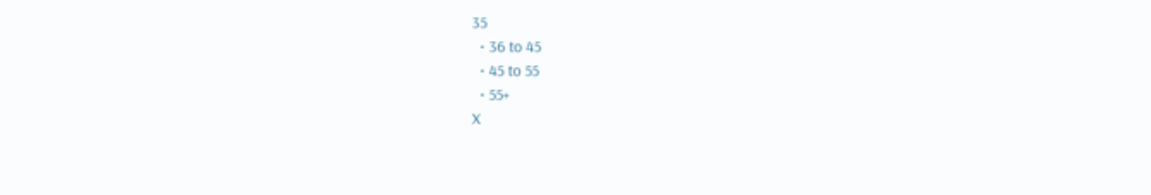35
  • 36 to 45
  • 45 to 55
  • 55+
X